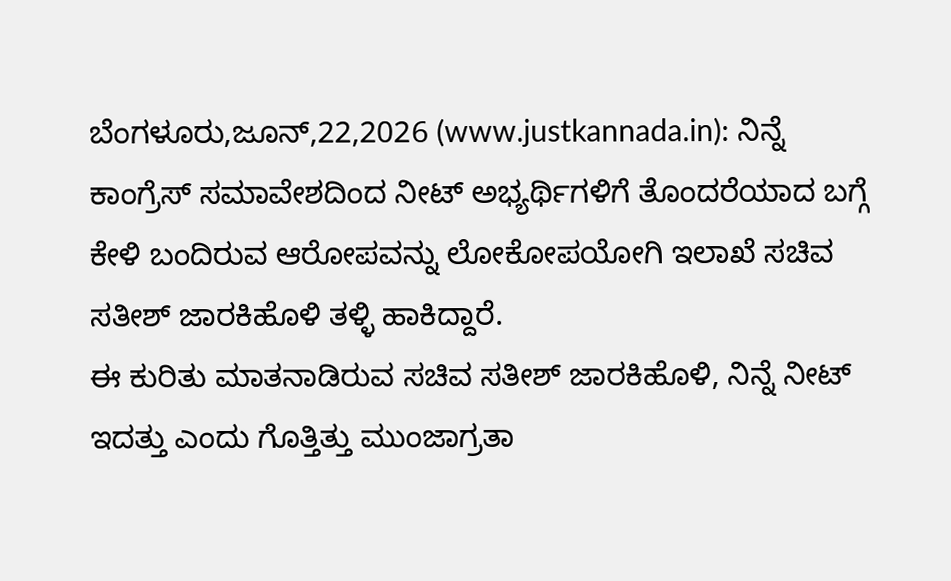ಬೆಂಗಳೂರು,ಜೂನ್,22,2026 (www.justkannada.in): ನಿನ್ನೆ ಕಾಂಗ್ರೆಸ್ ಸಮಾವೇಶದಿಂದ ನೀಟ್ ಅಭ್ಯರ್ಥಿಗಳಿಗೆ ತೊಂದರೆಯಾದ ಬಗ್ಗೆ ಕೇಳಿ ಬಂದಿರುವ ಆರೋಪವನ್ನು ಲೋಕೋಪಯೋಗಿ ಇಲಾಖೆ ಸಚಿವ ಸತೀಶ್ ಜಾರಕಿಹೊಳಿ ತಳ್ಳಿ ಹಾಕಿದ್ದಾರೆ.
ಈ ಕುರಿತು ಮಾತನಾಡಿರುವ ಸಚಿವ ಸತೀಶ್ ಜಾರಕಿಹೊಳಿ, ನಿನ್ನೆ ನೀಟ್ ಇದತ್ತು ಎಂದು ಗೊತ್ತಿತ್ತು ಮುಂಜಾಗ್ರತಾ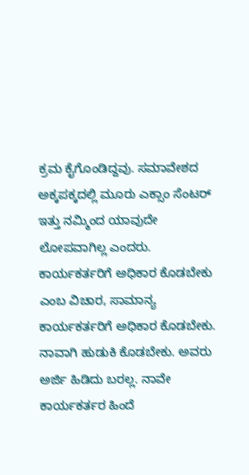ಕ್ರಮ ಕೈಗೊಂಡಿದ್ದವು. ಸಮಾವೇಶದ ಅಕ್ಕಪಕ್ಕದಲ್ಲಿ ಮೂರು ಎಕ್ಸಾಂ ಸೆಂಟರ್ ಇತ್ತು ನಮ್ಮಿಂದ ಯಾವುದೇ ಲೋಪವಾಗಿಲ್ಲ ಎಂದರು.
ಕಾರ್ಯಕರ್ತರಿಗೆ ಅಧಿಕಾರ ಕೊಡಬೇಕು ಎಂಬ ವಿಚಾರ, ಸಾಮಾನ್ಯ ಕಾರ್ಯಕರ್ತರಿಗೆ ಅಧಿಕಾರ ಕೊಡಬೇಕು. ನಾವಾಗಿ ಹುಡುಕಿ ಕೊಡಬೇಕು. ಅವರು ಅರ್ಜಿ ಹಿಡಿದು ಬರಲ್ಲ. ನಾವೇ ಕಾರ್ಯಕರ್ತರ ಹಿಂದೆ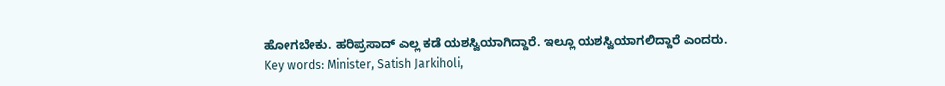ಹೋಗಬೇಕು. ಹರಿಪ್ರಸಾದ್ ಎಲ್ಲ ಕಡೆ ಯಶಸ್ವಿಯಾಗಿದ್ದಾರೆ. ಇಲ್ಲೂ ಯಶಸ್ವಿಯಾಗಲಿದ್ದಾರೆ ಎಂದರು.
Key words: Minister, Satish Jarkiholi,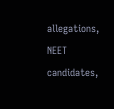allegations, NEET candidates,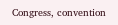Congress, convention